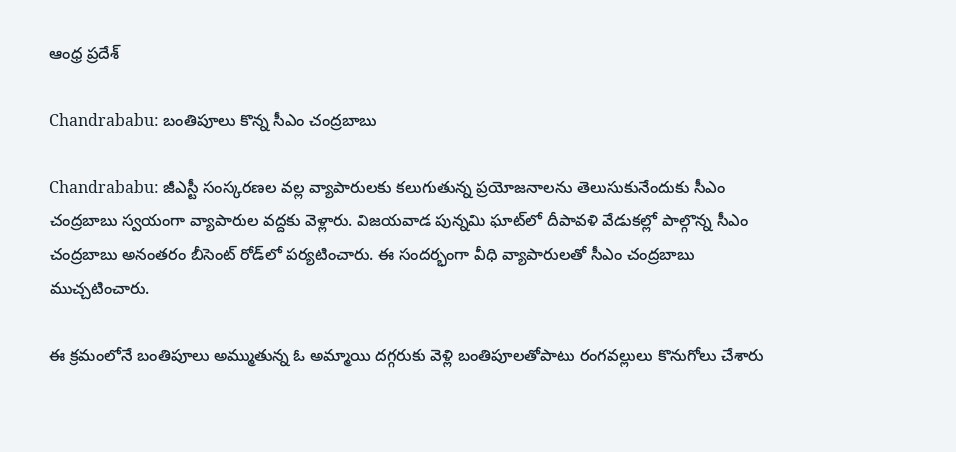ఆంధ్ర ప్రదేశ్

Chandrababu: బంతిపూలు కొన్న సీఎం చంద్రబాబు

Chandrababu: జీఎస్టీ సంస్కరణల వల్ల వ్యాపారులకు కలుగుతున్న ప్రయోజనాలను తెలుసుకునేందుకు సీఎం చంద్రబాబు స్వయంగా వ్యాపారుల వద్దకు వెళ్లారు. విజయవాడ పున్నమి ఘాట్‌లో దీపావళి వేడుకల్లో పాల్గొన్న సీఎం చంద్రబాబు అనంతరం బీసెంట్ రోడ్‌లో పర్యటించారు. ఈ సందర్భంగా వీధి వ్యాపారులతో సీఎం చంద్రబాబు ముచ్చటించారు.

ఈ క్రమంలోనే బంతిపూలు అమ్ముతున్న ఓ అమ్మాయి దగ్గరుకు వెళ్లి బంతిపూలతోపాటు రంగవల్లులు కొనుగోలు చేశారు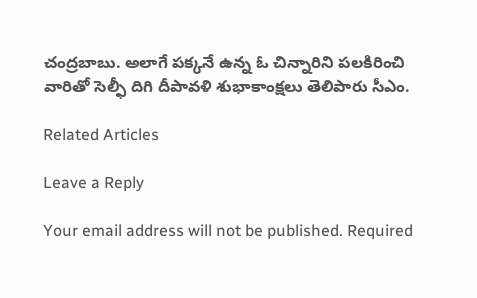చంద్రబాబు. అలాగే పక్కనే ఉన్న ఓ చిన్నారిని పలకిరించి వారితో సెల్ఫీ దిగి దీపావళి శుభాకాంక్షలు తెలిపారు సీఎం.

Related Articles

Leave a Reply

Your email address will not be published. Required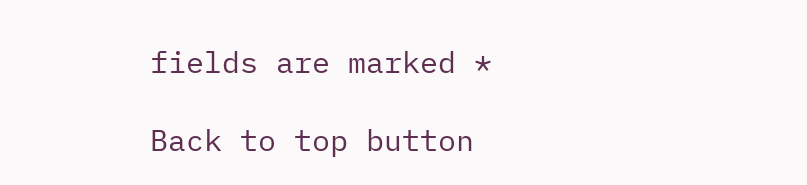fields are marked *

Back to top button